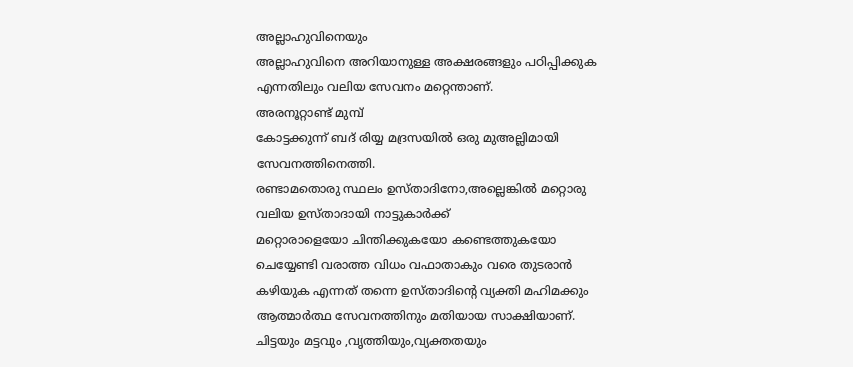അല്ലാഹുവിനെയും
അല്ലാഹുവിനെ അറിയാനുള്ള അക്ഷരങ്ങളും പഠിപ്പിക്കുക എന്നതിലും വലിയ സേവനം മറ്റെന്താണ്.
അരനൂറ്റാണ്ട് മുമ്പ്
കോട്ടക്കുന്ന് ബദ് രിയ്യ മദ്രസയിൽ ഒരു മുഅല്ലിമായി സേവനത്തിനെത്തി.
രണ്ടാമതൊരു സ്ഥലം ഉസ്താദിനോ,അല്ലെങ്കിൽ മറ്റൊരു വലിയ ഉസ്താദായി നാട്ടുകാർക്ക്
മറ്റൊരാളെയോ ചിന്തിക്കുകയോ കണ്ടെത്തുകയോ ചെയ്യേണ്ടി വരാത്ത വിധം വഫാതാകും വരെ തുടരാൻ കഴിയുക എന്നത് തന്നെ ഉസ്താദിന്റെ വ്യക്തി മഹിമക്കും ആത്മാർത്ഥ സേവനത്തിനും മതിയായ സാക്ഷിയാണ്.
ചിട്ടയും മട്ടവും ,വൃത്തിയും,വ്യക്തതയും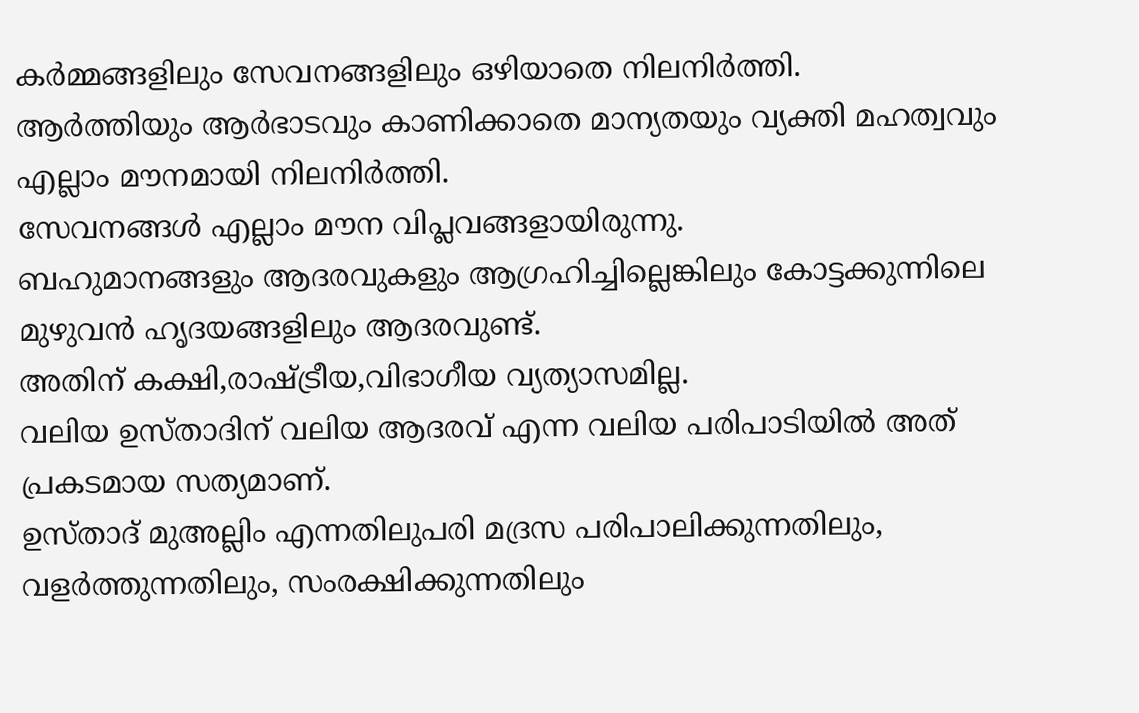കർമ്മങ്ങളിലും സേവനങ്ങളിലും ഒഴിയാതെ നിലനിർത്തി.
ആർത്തിയും ആർഭാടവും കാണിക്കാതെ മാന്യതയും വ്യക്തി മഹത്വവും എല്ലാം മൗനമായി നിലനിർത്തി.
സേവനങ്ങൾ എല്ലാം മൗന വിപ്ലവങ്ങളായിരുന്നു.
ബഹുമാനങ്ങളും ആദരവുകളും ആഗ്രഹിച്ചില്ലെങ്കിലും കോട്ടക്കുന്നിലെ മുഴുവൻ ഹൃദയങ്ങളിലും ആദരവുണ്ട്.
അതിന് കക്ഷി,രാഷ്ട്രീയ,വിഭാഗീയ വ്യത്യാസമില്ല.
വലിയ ഉസ്താദിന് വലിയ ആദരവ് എന്ന വലിയ പരിപാടിയിൽ അത് പ്രകടമായ സത്യമാണ്.
ഉസ്താദ് മുഅല്ലിം എന്നതിലുപരി മദ്രസ പരിപാലിക്കുന്നതിലും, വളർത്തുന്നതിലും, സംരക്ഷിക്കുന്നതിലും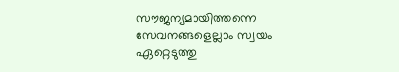സൗജന്യമായിത്തന്നെ സേവനങ്ങളെല്ലാം സ്വയം ഏറ്റെടുത്തു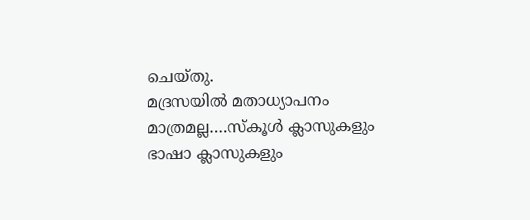ചെയ്തു.
മദ്രസയിൽ മതാധ്യാപനം മാത്രമല്ല….സ്കൂൾ ക്ലാസുകളും ഭാഷാ ക്ലാസുകളും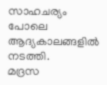സാഹചര്യം പോലെ ആദ്യകാലങ്ങളിൽ നടത്തി.
മദ്രസ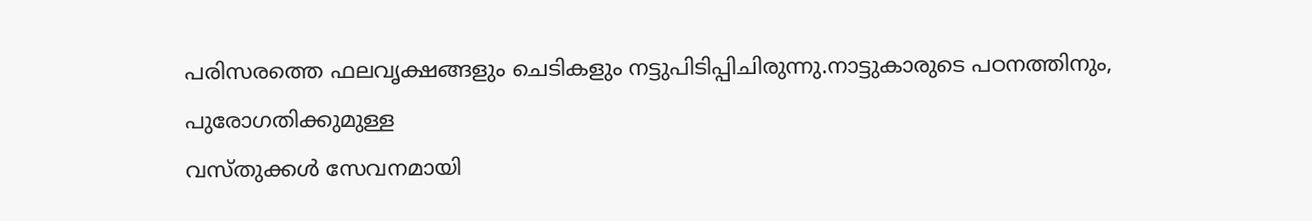പരിസരത്തെ ഫലവൃക്ഷങ്ങളും ചെടികളും നട്ടുപിടിപ്പിചിരുന്നു.നാട്ടുകാരുടെ പഠനത്തിനും, പുരോഗതിക്കുമുള്ള
വസ്തുക്കൾ സേവനമായി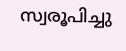സ്വരൂപിച്ചു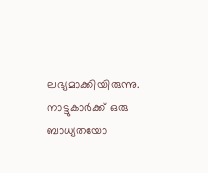ലഭ്യമാക്കിയിരുന്നു.
നാട്ടുകാർക്ക് ഒരു ബാധ്യതയോ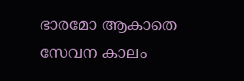ഭാരമോ ആകാതെ
സേവന കാലം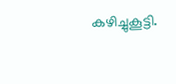കഴിച്ചുകൂട്ടി.